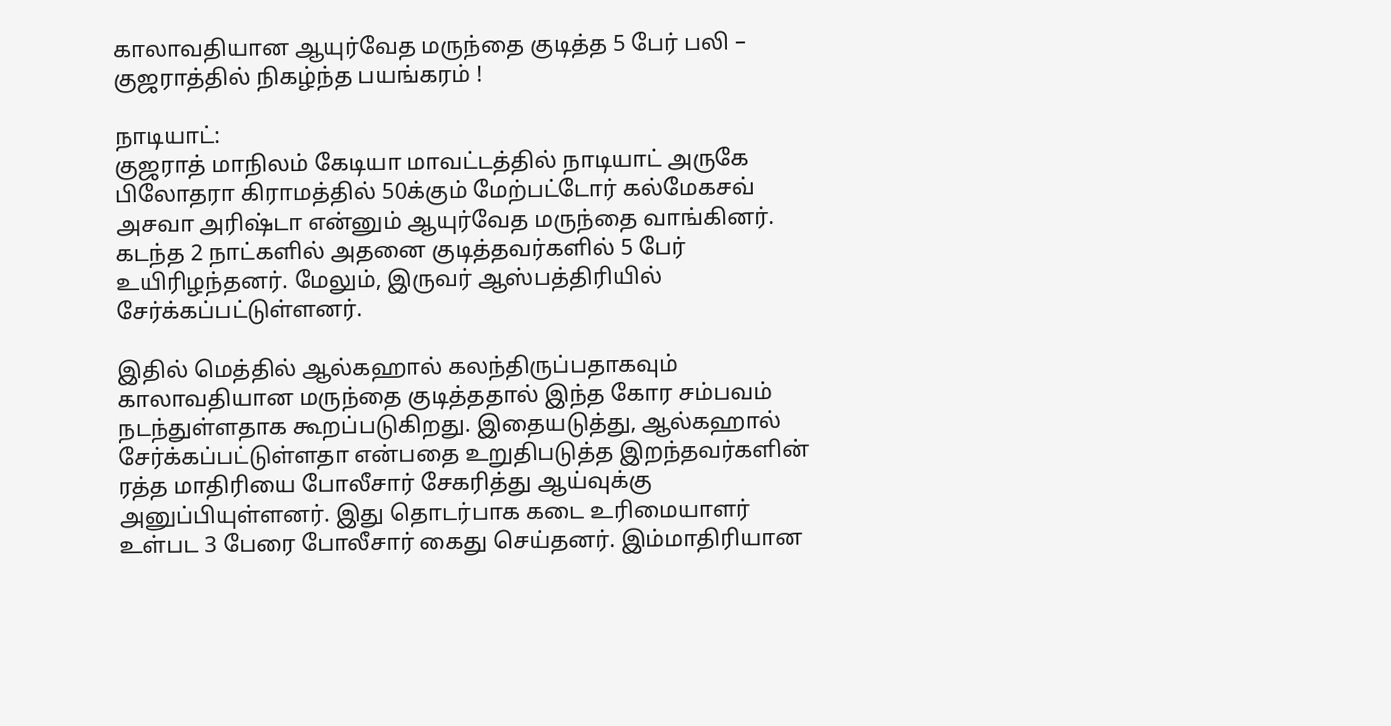காலாவதியான ஆயுர்வேத மருந்தை குடித்த 5 பேர் பலி – குஜராத்தில் நிகழ்ந்த பயங்கரம் !

நாடியாட்:
குஜராத் மாநிலம் கேடியா மாவட்டத்தில் நாடியாட் அருகே பிலோதரா கிராமத்தில் 50க்கும் மேற்பட்டோர் கல்மேகசவ் அசவா அரிஷ்டா என்னும் ஆயுர்வேத மருந்தை வாங்கினர். கடந்த 2 நாட்களில் அதனை குடித்தவர்களில் 5 பேர் உயிரிழந்தனர். மேலும், இருவர் ஆஸ்பத்திரியில் சேர்க்கப்பட்டுள்ளனர்.

இதில் மெத்தில் ஆல்கஹால் கலந்திருப்பதாகவும் காலாவதியான மருந்தை குடித்ததால் இந்த கோர சம்பவம் நடந்துள்ளதாக கூறப்படுகிறது. இதையடுத்து, ஆல்கஹால் சேர்க்கப்பட்டுள்ளதா என்பதை உறுதிபடுத்த இறந்தவர்களின் ரத்த மாதிரியை போலீசார் சேகரித்து ஆய்வுக்கு அனுப்பியுள்ளனர். இது தொடர்பாக கடை உரிமையாளர் உள்பட 3 பேரை போலீசார் கைது செய்தனர். இம்மாதிரியான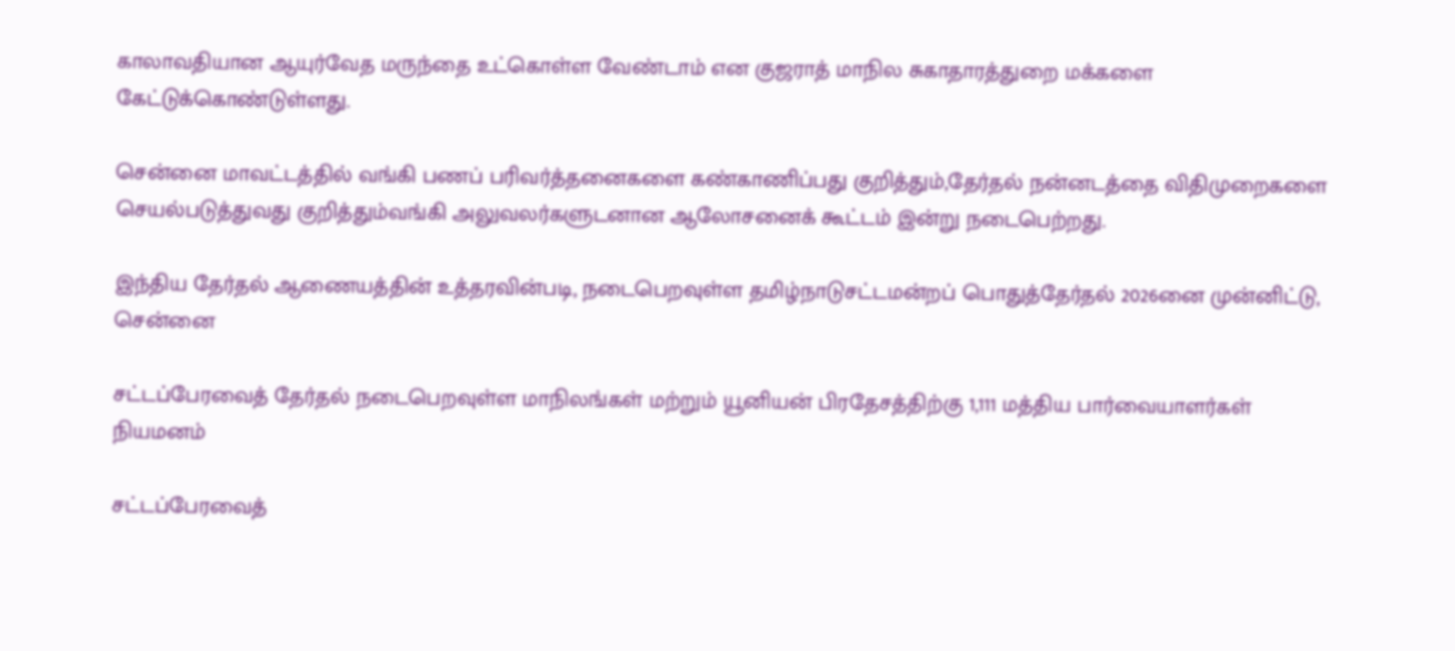காலாவதியான ஆயுர்வேத மருந்தை உட்கொள்ள வேண்டாம் என குஜராத் மாநில சுகாதாரத்துறை மக்களை கேட்டுக்கொண்டுள்ளது.

சென்னை மாவட்டத்தில் வங்கி பணப் பரிவர்த்தனைகளை கண்காணிப்பது குறித்தும்,தேர்தல் நன்னடத்தை விதிமுறைகளை செயல்படுத்துவது குறித்தும்வங்கி அலுவலர்களுடனான ஆலோசனைக் கூட்டம் இன்று நடைபெற்றது.

இந்திய தேர்தல் ஆணையத்தின் உத்தரவின்படி, நடைபெறவுள்ள தமிழ்நாடுசட்டமன்றப் பொதுத்தேர்தல் 2026னை முன்னிட்டு, சென்னை

சட்டப்பேரவைத் தேர்தல் நடைபெறவுள்ள மாநிலங்கள் மற்றும் யூனியன் பிரதேசத்திற்கு 1,111 மத்திய பார்வையாளர்கள் நியமனம்

சட்டப்பேரவைத்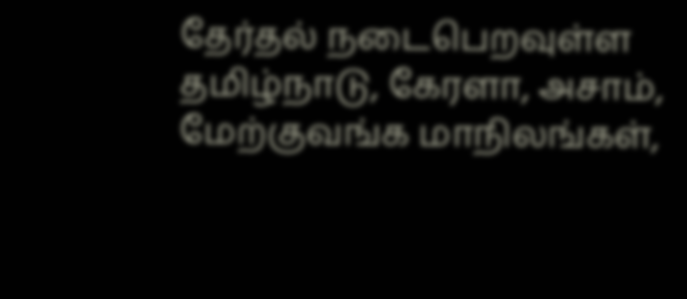தேர்தல் நடைபெறவுள்ள தமிழ்நாடு, கேரளா, அசாம், மேற்குவங்க மாநிலங்கள்,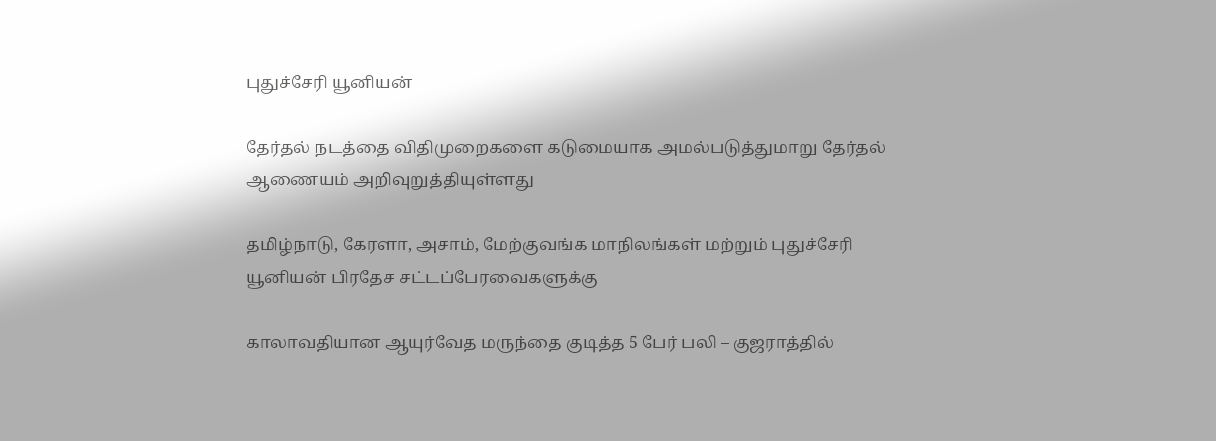புதுச்சேரி யூனியன்

தேர்தல் நடத்தை விதிமுறைகளை கடுமையாக அமல்படுத்துமாறு தேர்தல் ஆணையம் அறிவுறுத்தியுள்ளது

தமிழ்நாடு, கேரளா, அசாம், மேற்குவங்க மாநிலங்கள் மற்றும் புதுச்சேரி யூனியன் பிரதேச சட்டப்பேரவைகளுக்கு

காலாவதியான ஆயுர்வேத மருந்தை குடித்த 5 பேர் பலி – குஜராத்தில்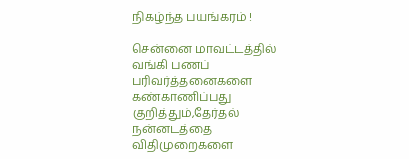நிகழ்ந்த பயங்கரம் !

சென்னை மாவட்டத்தில் வங்கி பணப் பரிவர்த்தனைகளை கண்காணிப்பது குறித்தும்,தேர்தல் நன்னடத்தை விதிமுறைகளை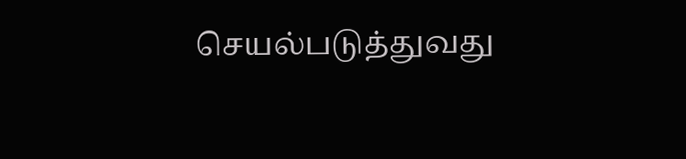செயல்படுத்துவது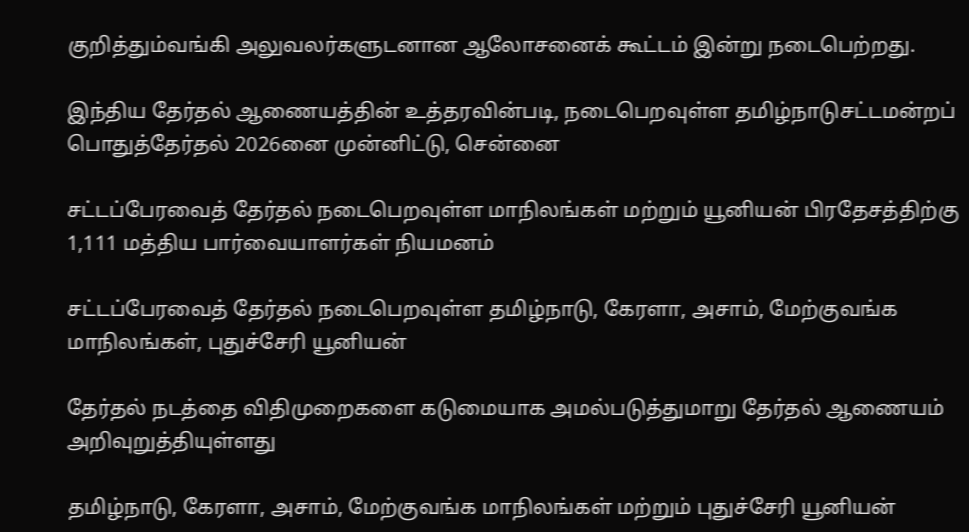குறித்தும்வங்கி அலுவலர்களுடனான ஆலோசனைக் கூட்டம் இன்று நடைபெற்றது.

இந்திய தேர்தல் ஆணையத்தின் உத்தரவின்படி, நடைபெறவுள்ள தமிழ்நாடுசட்டமன்றப் பொதுத்தேர்தல் 2026னை முன்னிட்டு, சென்னை

சட்டப்பேரவைத் தேர்தல் நடைபெறவுள்ள மாநிலங்கள் மற்றும் யூனியன் பிரதேசத்திற்கு 1,111 மத்திய பார்வையாளர்கள் நியமனம்

சட்டப்பேரவைத் தேர்தல் நடைபெறவுள்ள தமிழ்நாடு, கேரளா, அசாம், மேற்குவங்க மாநிலங்கள், புதுச்சேரி யூனியன்

தேர்தல் நடத்தை விதிமுறைகளை கடுமையாக அமல்படுத்துமாறு தேர்தல் ஆணையம் அறிவுறுத்தியுள்ளது

தமிழ்நாடு, கேரளா, அசாம், மேற்குவங்க மாநிலங்கள் மற்றும் புதுச்சேரி யூனியன்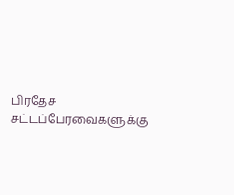பிரதேச சட்டப்பேரவைகளுக்கு